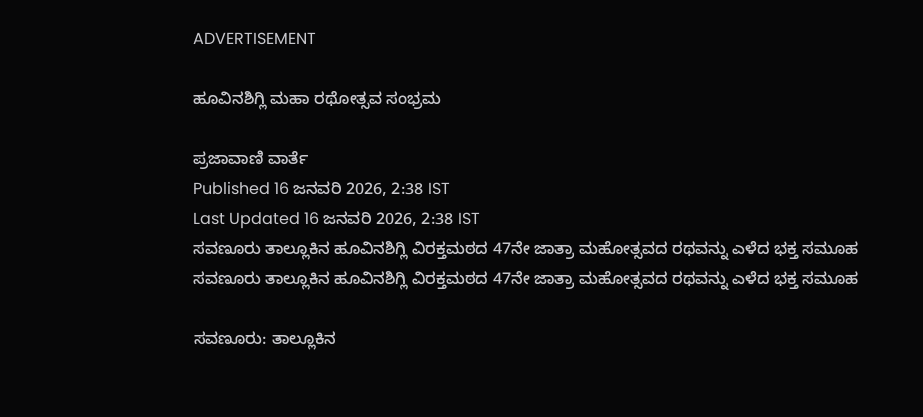ADVERTISEMENT

ಹೂವಿನಶಿಗ್ಲಿ ಮಹಾ ರಥೋತ್ಸವ ಸಂಭ್ರಮ

ಪ್ರಜಾವಾಣಿ ವಾರ್ತೆ
Published 16 ಜನವರಿ 2026, 2:38 IST
Last Updated 16 ಜನವರಿ 2026, 2:38 IST
ಸವಣೂರು ತಾಲ್ಲೂಕಿನ ಹೂವಿನಶಿಗ್ಲಿ ವಿರಕ್ತಮಠದ 47ನೇ ಜಾತ್ರಾ ಮಹೋತ್ಸವದ ರಥವನ್ನು ಎಳೆದ ಭಕ್ತ ಸಮೂಹ
ಸವಣೂರು ತಾಲ್ಲೂಕಿನ ಹೂವಿನಶಿಗ್ಲಿ ವಿರಕ್ತಮಠದ 47ನೇ ಜಾತ್ರಾ ಮಹೋತ್ಸವದ ರಥವನ್ನು ಎಳೆದ ಭಕ್ತ ಸಮೂಹ

ಸವಣೂರು: ತಾಲ್ಲೂಕಿನ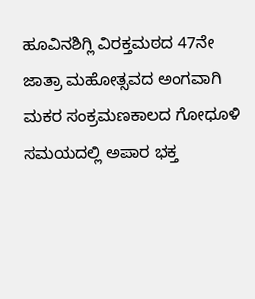ಹೂವಿನಶಿಗ್ಲಿ ವಿರಕ್ತಮಠದ 47ನೇ ಜಾತ್ರಾ ಮಹೋತ್ಸವದ ಅಂಗವಾಗಿ ಮಕರ ಸಂಕ್ರಮಣಕಾಲದ ಗೋಧೂಳಿ ಸಮಯದಲ್ಲಿ ಅಪಾರ ಭಕ್ತ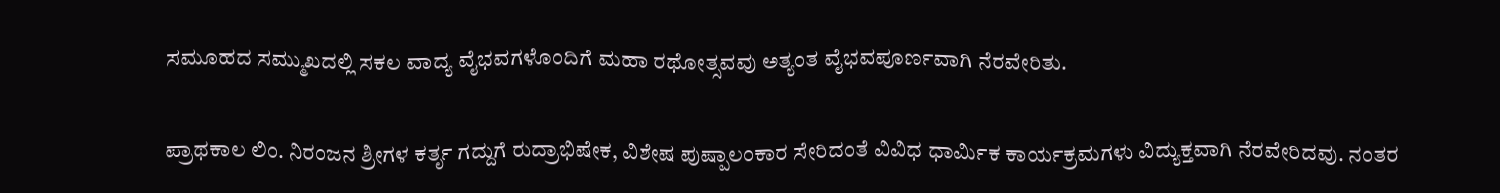ಸಮೂಹದ ಸಮ್ಮುಖದಲ್ಲಿ ಸಕಲ ವಾದ್ಯ ವೈಭವಗಳೊಂದಿಗೆ ಮಹಾ ರಥೋತ್ಸವವು ಅತ್ಯಂತ ವೈಭವಪೂರ್ಣವಾಗಿ ನೆರವೇರಿತು.

ಪ್ರಾಥಕಾಲ ಲಿಂ. ನಿರಂಜನ ಶ್ರೀಗಳ ಕರ್ತೃ ಗದ್ದುಗೆ ರುದ್ರಾಭಿಷೇಕ, ವಿಶೇಷ ಪುಷ್ಪಾಲಂಕಾರ ಸೇರಿದಂತೆ ವಿವಿಧ ಧಾರ್ಮಿಕ ಕಾರ್ಯಕ್ರಮಗಳು ವಿದ್ಯುಕ್ತವಾಗಿ ನೆರವೇರಿದವು. ನಂತರ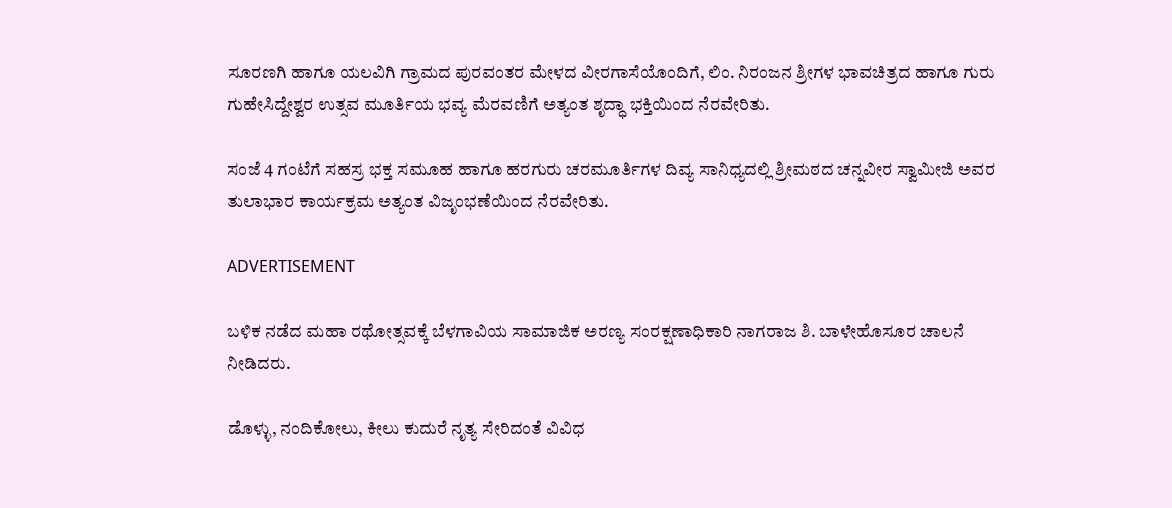ಸೂರಣಗಿ ಹಾಗೂ ಯಲವಿಗಿ ಗ್ರಾಮದ ಪುರವಂತರ ಮೇಳದ ವೀರಗಾಸೆಯೊಂದಿಗೆ, ಲಿಂ. ನಿರಂಜನ ಶ್ರೀಗಳ ಭಾವಚಿತ್ರದ ಹಾಗೂ ಗುರು ಗುಹೇಸಿದ್ದೇಶ್ವರ ಉತ್ಸವ ಮೂರ್ತಿಯ ಭವ್ಯ ಮೆರವಣಿಗೆ ಅತ್ಯಂತ ಶೃದ್ಧಾ ಭಕ್ತಿಯಿಂದ ನೆರವೇರಿತು.

ಸಂಜೆ 4 ಗಂಟೆಗೆ ಸಹಸ್ರ ಭಕ್ತ ಸಮೂಹ ಹಾಗೂ ಹರಗುರು ಚರಮೂರ್ತಿಗಳ ದಿವ್ಯ ಸಾನಿಧ್ಯದಲ್ಲಿ ಶ್ರೀಮಠದ ಚನ್ನವೀರ ಸ್ವಾಮೀಜಿ ಅವರ ತುಲಾಭಾರ ಕಾರ್ಯಕ್ರಮ ಅತ್ಯಂತ ವಿಜೃಂಭಣೆಯಿಂದ ನೆರವೇರಿತು.

ADVERTISEMENT

ಬಳಿಕ ನಡೆದ ಮಹಾ ರಥೋತ್ಸವಕ್ಕೆ ಬೆಳಗಾವಿಯ ಸಾಮಾಜಿಕ ಅರಣ್ಯ ಸಂರಕ್ಷಣಾಧಿಕಾರಿ ನಾಗರಾಜ ಶಿ. ಬಾಳೇಹೊಸೂರ ಚಾಲನೆ ನೀಡಿದರು.

ಡೊಳ್ಳು, ನಂದಿಕೋಲು, ಕೀಲು ಕುದುರೆ ನೃತ್ಯ ಸೇರಿದಂತೆ ವಿವಿಧ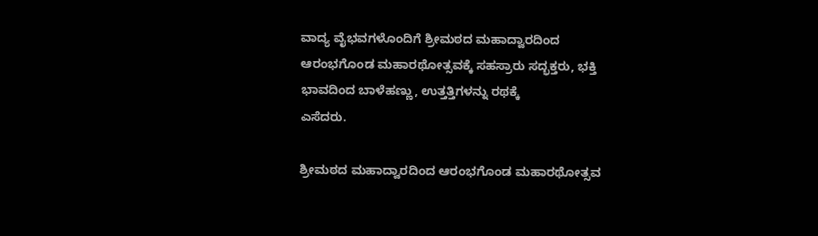ವಾದ್ಯ ವೈಭವಗಳೊಂದಿಗೆ ಶ್ರೀಮಠದ ಮಹಾದ್ವಾರದಿಂದ ಆರಂಭಗೊಂಡ ಮಹಾರಥೋತ್ಸವಕ್ಕೆ ಸಹಸ್ರಾರು ಸದ್ಭಕ್ತರು, ಭಕ್ತಿ ಭಾವದಿಂದ ಬಾಳೆಹಣ್ಣು, ಉತ್ತತ್ತಿಗಳನ್ನು ರಥಕ್ಕೆ
ಎಸೆದರು.

ಶ್ರೀಮಠದ ಮಹಾದ್ವಾರದಿಂದ ಆರಂಭಗೊಂಡ ಮಹಾರಥೋತ್ಸವ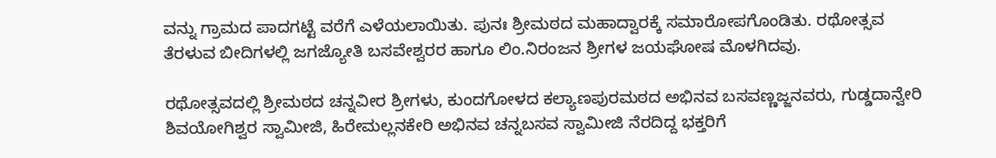ವನ್ನು ಗ್ರಾಮದ ಪಾದಗಟ್ಟೆ ವರೆಗೆ ಎಳೆಯಲಾಯಿತು. ಪುನಃ ಶ್ರೀಮಠದ ಮಹಾದ್ವಾರಕ್ಕೆ ಸಮಾರೋಪಗೊಂಡಿತು. ರಥೋತ್ಸವ ತೆರಳುವ ಬೀದಿಗಳಲ್ಲಿ ಜಗಜ್ಯೋತಿ ಬಸವೇಶ್ವರರ ಹಾಗೂ ಲಿಂ.ನಿರಂಜನ ಶ್ರೀಗಳ ಜಯಘೋಷ ಮೊಳಗಿದವು.

ರಥೋತ್ಸವದಲ್ಲಿ ಶ್ರೀಮಠದ ಚನ್ನವೀರ ಶ್ರೀಗಳು, ಕುಂದಗೋಳದ ಕಲ್ಯಾಣಪುರಮಠದ ಅಭಿನವ ಬಸವಣ್ಣಜ್ಜನವರು, ಗುಡ್ಡದಾನ್ವೇರಿ ಶಿವಯೋಗಿಶ್ವರ ಸ್ವಾಮೀಜಿ, ಹಿರೇಮಲ್ಲನಕೇರಿ ಅಭಿನವ ಚನ್ನಬಸವ ಸ್ವಾಮೀಜಿ ನೆರದಿದ್ದ ಭಕ್ತರಿಗೆ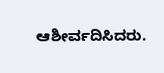ಆಶೀರ್ವದಿಸಿದರು.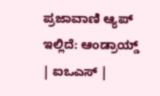ಪ್ರಜಾವಾಣಿ ಆ್ಯಪ್ ಇಲ್ಲಿದೆ: ಆಂಡ್ರಾಯ್ಡ್ | ಐಒಎಸ್ |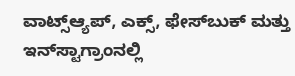ವಾಟ್ಸ್ಆ್ಯಪ್, ಎಕ್ಸ್, ಫೇಸ್‌ಬುಕ್ ಮತ್ತು ಇನ್‌ಸ್ಟಾಗ್ರಾಂನಲ್ಲಿ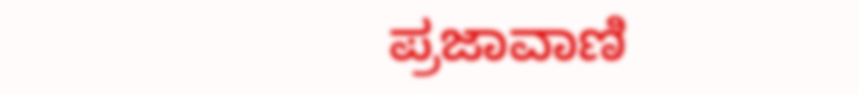ಪ್ರಜಾವಾಣಿ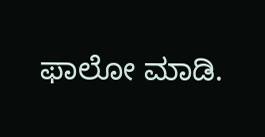ಫಾಲೋ ಮಾಡಿ.